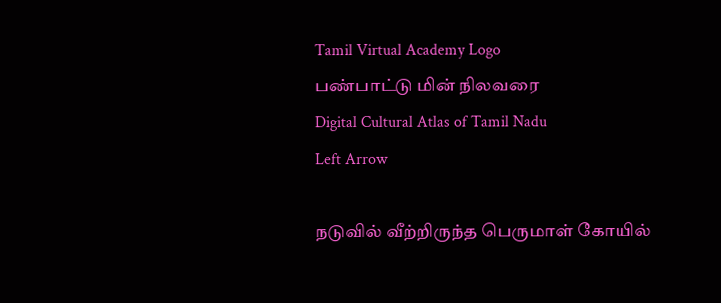Tamil Virtual Academy Logo
பண்பாட்டு மின் நிலவரை
Digital Cultural Atlas of Tamil Nadu
Left Arrow

நடுவில் வீற்றிருந்த பெருமாள் கோயில்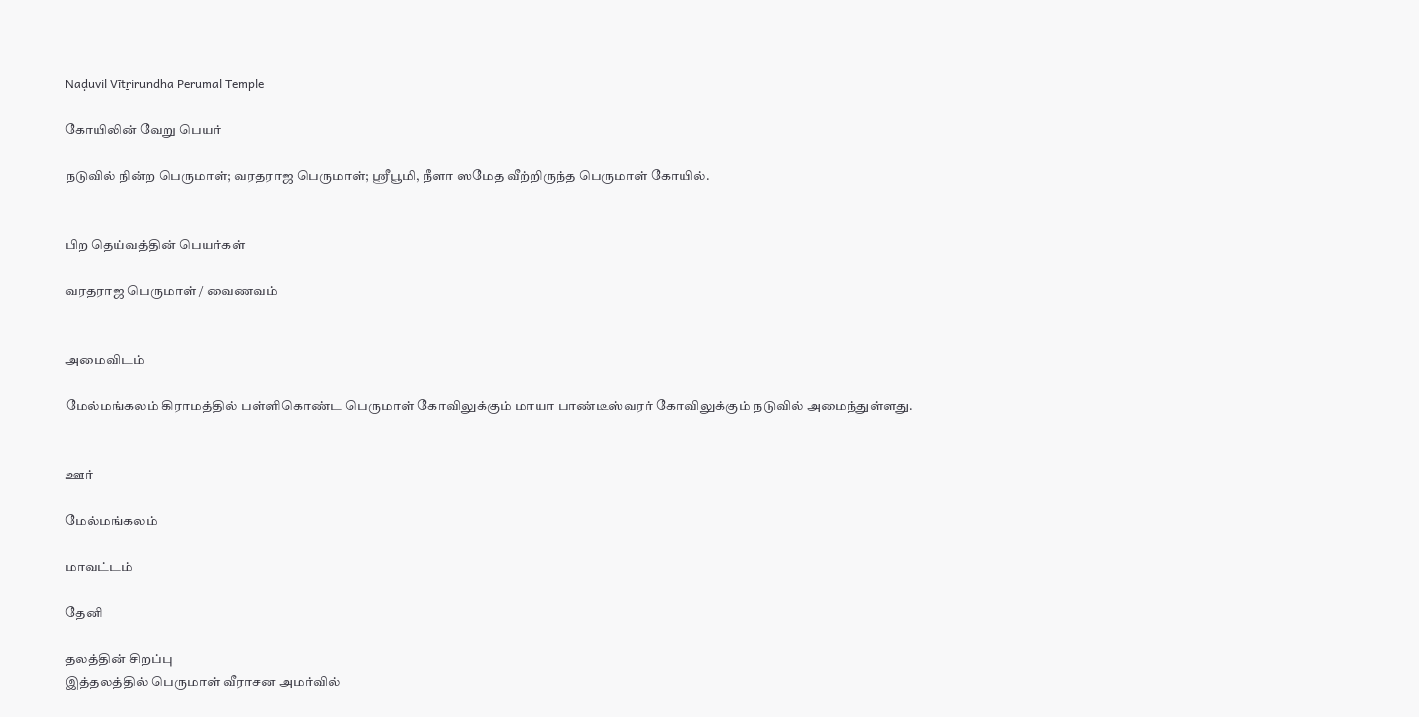Naḍuvil Vītṟirundha Perumal Temple

கோயிலின் வேறு பெயர்

நடுவில் நின்ற பெருமாள்; வரதராஜ பெருமாள்; ஸ்ரீபூமி, நீளா ஸமேத வீற்றிருந்த பெருமாள் கோயில்.


பிற தெய்வத்தின் பெயர்கள்

வரதராஜ பெருமாள் / வைணவம்


அமைவிடம்

மேல்மங்கலம் கிராமத்தில் பள்ளிகொண்ட பெருமாள் கோவிலுக்கும் மாயா பாண்டீஸ்வரர் கோவிலுக்கும் நடுவில் அமைந்துள்ளது.


ஊர்

மேல்மங்கலம்

மாவட்டம்

தேனி

தலத்தின் சிறப்பு
இத்தலத்தில் பெருமாள் வீராசன அமர்வில்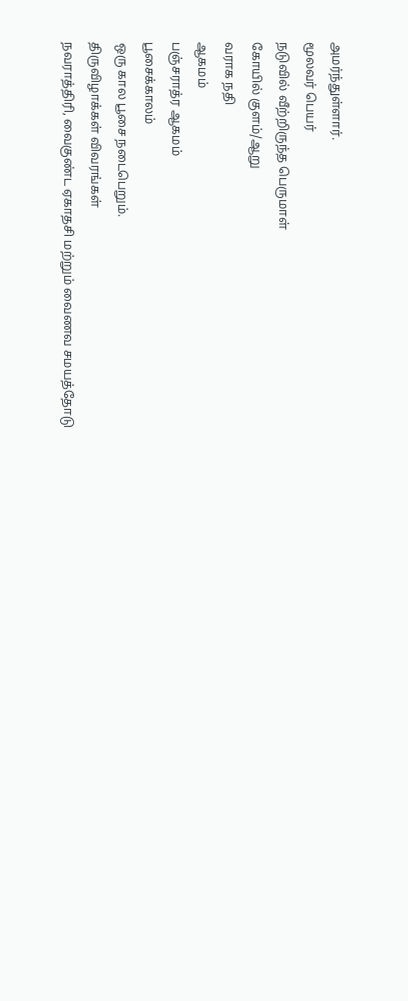அமர்ந்துள்ளார்.
மூலவர் பெயர்
நடுவில் வீற்றிருந்த பெருமாள்
கோயில் குளம்/ஆறு
வராக நதி
ஆகமம்
பஞ்சராத்ர ஆகமம்
பூசைக்காலம்
ஒரு கால பூசை நடைபெறும்.
திருவிழாக்கள் விவரங்கள்
நவராத்திரி, வைகுண்ட ஏகாதசி மற்றும் வைணவ சமயத்தோடு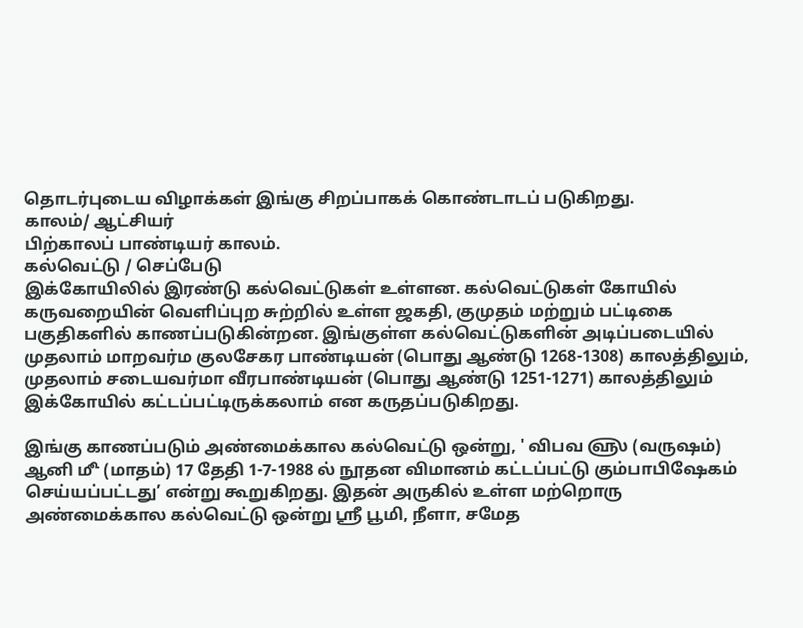தொடர்புடைய விழாக்கள் இங்கு சிறப்பாகக் கொண்டாடப் படுகிறது.
காலம்/ ஆட்சியர்
பிற்காலப் பாண்டியர் காலம்.
கல்வெட்டு / செப்பேடு
இக்கோயிலில் இரண்டு கல்வெட்டுகள் உள்ளன. கல்வெட்டுகள் கோயில் கருவறையின் வெளிப்புற சுற்றில் உள்ள ஜகதி, குமுதம் மற்றும் பட்டிகை பகுதிகளில் காணப்படுகின்றன. இங்குள்ள கல்வெட்டுகளின் அடிப்படையில் முதலாம் மாறவர்ம குலசேகர பாண்டியன் (பொது ஆண்டு 1268-1308) காலத்திலும், முதலாம் சடையவர்மா வீரபாண்டியன் (பொது ஆண்டு 1251-1271) காலத்திலும் இக்கோயில் கட்டப்பட்டிருக்கலாம் என கருதப்படுகிறது.

இங்கு காணப்படும் அண்மைக்கால கல்வெட்டு ஒன்று, ' விபவ ௵ (வருஷம்) ஆனி ௴ (மாதம்) 17 தேதி 1-7-1988 ல் நூதன விமானம் கட்டப்பட்டு கும்பாபிஷேகம் செய்யப்பட்டது’ என்று கூறுகிறது. இதன் அருகில் உள்ள மற்றொரு அண்மைக்கால கல்வெட்டு ஒன்று ஸ்ரீ பூமி, நீளா, சமேத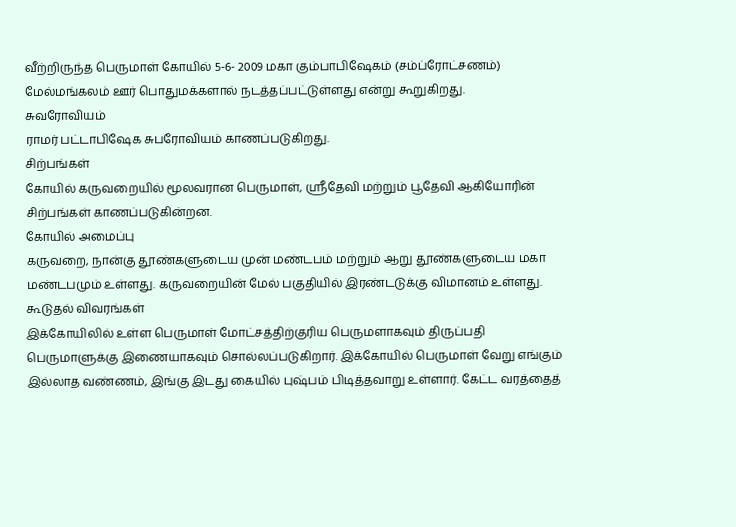வீற்றிருந்த பெருமாள் கோயில் 5-6- 2009 மகா கும்பாபிஷேகம் (சம்ப்ரோட்சணம்) மேல்மங்கலம் ஊர் பொதுமக்களால் நடத்தப்பட்டுள்ளது என்று கூறுகிறது.
சுவரோவியம்
ராமர் பட்டாபிஷேக சுபரோவியம் காணப்படுகிறது.
சிற்பங்கள்
கோயில் கருவறையில் மூலவரான பெருமாள், ஸ்ரீதேவி மற்றும் பூதேவி ஆகியோரின் சிற்பங்கள் காணப்படுகின்றன.
கோயில் அமைப்பு
கருவறை, நான்கு தூண்களுடைய முன் மண்டபம் மற்றும் ஆறு தூண்களுடைய மகா மண்டபமும் உள்ளது. கருவறையின் மேல் பகுதியில் இரண்டடுக்கு விமானம் உள்ளது.
கூடுதல் விவரங்கள்
இக்கோயிலில் உள்ள பெருமாள் மோட்சத்திற்குரிய பெருமளாகவும் திருப்பதி பெருமாளுக்கு இணையாகவும் சொல்லப்படுகிறார். இக்கோயில் பெருமாள் வேறு எங்கும் இல்லாத வண்ணம், இங்கு இடது கையில் புஷ்பம் பிடித்தவாறு உள்ளார். கேட்ட வரத்தைத்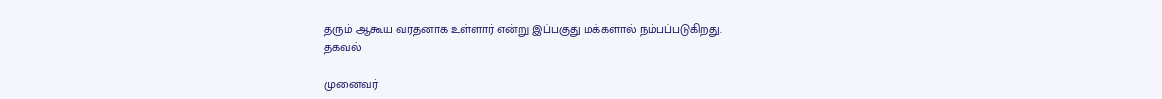தரும் ஆகூய வரதனாக உள்ளார் என்று இப்பகுது மக்களால் நம்பப்படுகிறது.
தகவல்

முனைவர்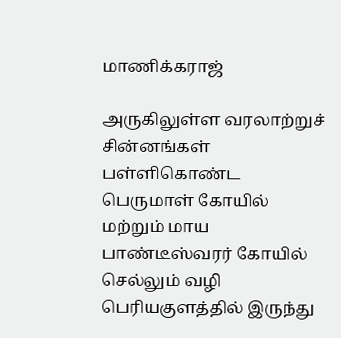மாணிக்கராஜ்

அருகிலுள்ள வரலாற்றுச் சின்னங்கள்
பள்ளிகொண்ட பெருமாள் கோயில் மற்றும் மாய பாண்டீஸ்வரர் கோயில்
செல்லும் வழி
பெரியகுளத்தில் இருந்து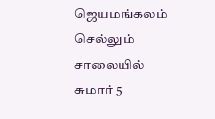ஜெயமங்கலம் செல்லும் சாலையில் சுமார் 5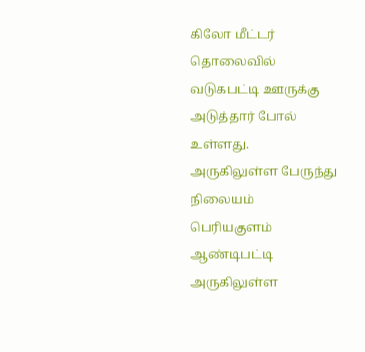கிலோ மீட்டர் தொலைவில் வடுகபட்டி ஊருக்கு அடுத்தார் போல் உள்ளது.
அருகிலுள்ள பேருந்து நிலையம்
பெரியகுளம் ஆண்டிபட்டி
அருகிலுள்ள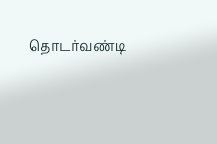தொடர்வண்டி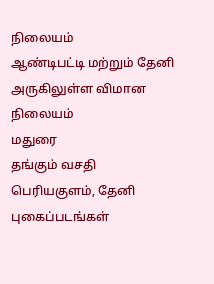நிலையம்
ஆண்டிபட்டி மற்றும் தேனி
அருகிலுள்ள விமான நிலையம்
மதுரை
தங்கும் வசதி
பெரியகுளம், தேனி
புகைப்படங்கள்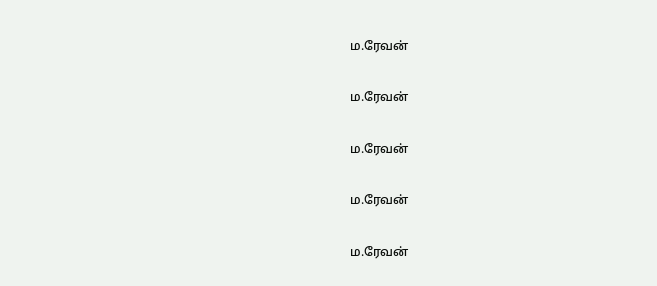ம.ரேவன்

ம.ரேவன்

ம.ரேவன்

ம.ரேவன்

ம.ரேவன்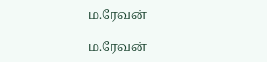ம.ரேவன்

ம.ரேவன்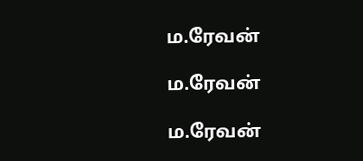ம.ரேவன்

ம.ரேவன்

ம.ரேவன்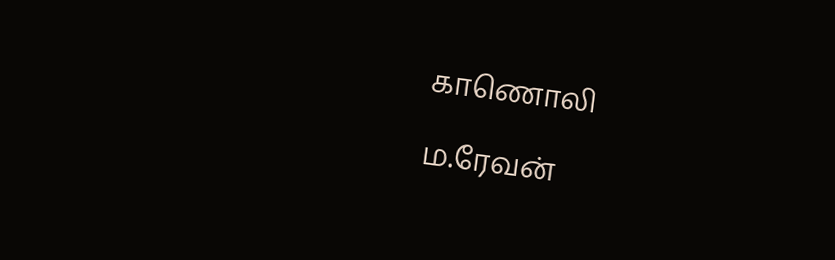காணொலி

ம.ரேவன்